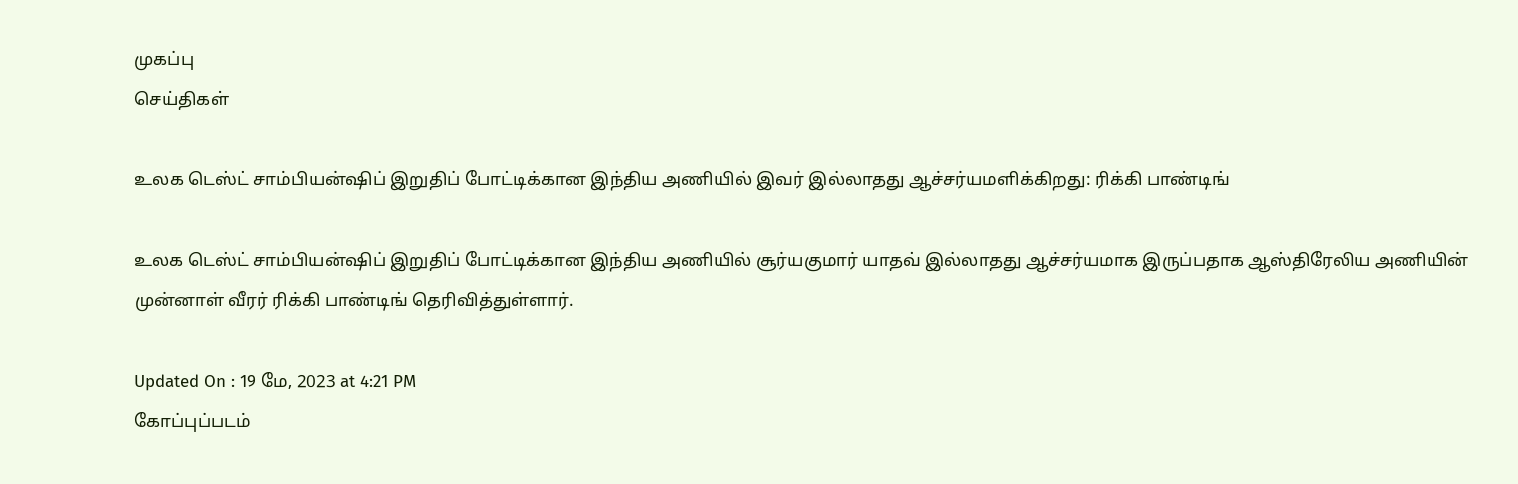முகப்பு
செய்திகள்

உலக டெஸ்ட் சாம்பியன்ஷிப் இறுதிப் போட்டிக்கான இந்திய அணியில் இவர் இல்லாதது ஆச்சர்யமளிக்கிறது: ரிக்கி பாண்டிங்

உலக டெஸ்ட் சாம்பியன்ஷிப் இறுதிப் போட்டிக்கான இந்திய அணியில் சூர்யகுமார் யாதவ் இல்லாதது ஆச்சர்யமாக இருப்பதாக ஆஸ்திரேலிய அணியின் முன்னாள் வீரர் ரிக்கி பாண்டிங் தெரிவித்துள்ளார்.

Updated On : 19 மே, 2023 at 4:21 PM
கோப்புப்படம்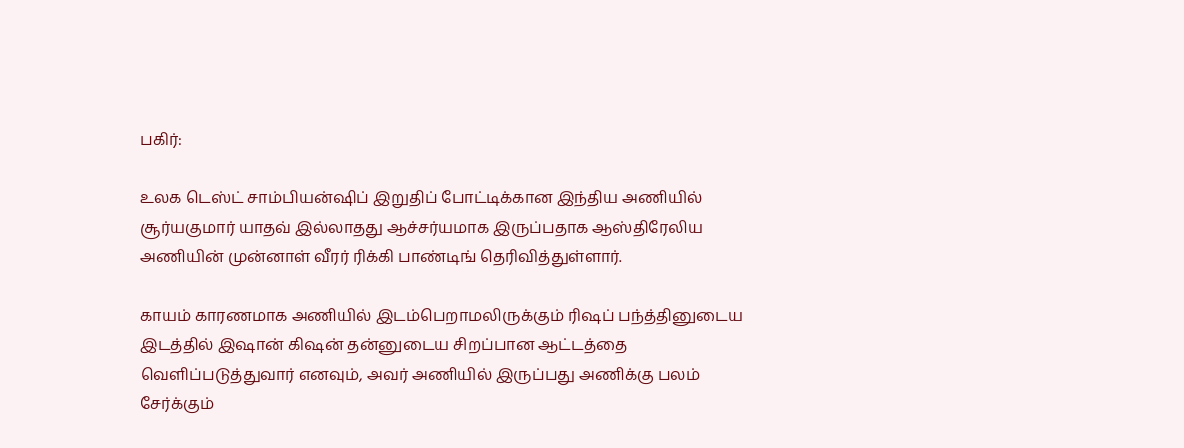பகிர்:

உலக டெஸ்ட் சாம்பியன்ஷிப் இறுதிப் போட்டிக்கான இந்திய அணியில் சூர்யகுமார் யாதவ் இல்லாதது ஆச்சர்யமாக இருப்பதாக ஆஸ்திரேலிய அணியின் முன்னாள் வீரர் ரிக்கி பாண்டிங் தெரிவித்துள்ளார்.

காயம் காரணமாக அணியில் இடம்பெறாமலிருக்கும் ரிஷப் பந்த்தினுடைய இடத்தில் இஷான் கிஷன் தன்னுடைய சிறப்பான ஆட்டத்தை வெளிப்படுத்துவார் எனவும், அவர் அணியில் இருப்பது அணிக்கு பலம் சேர்க்கும்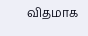விதமாக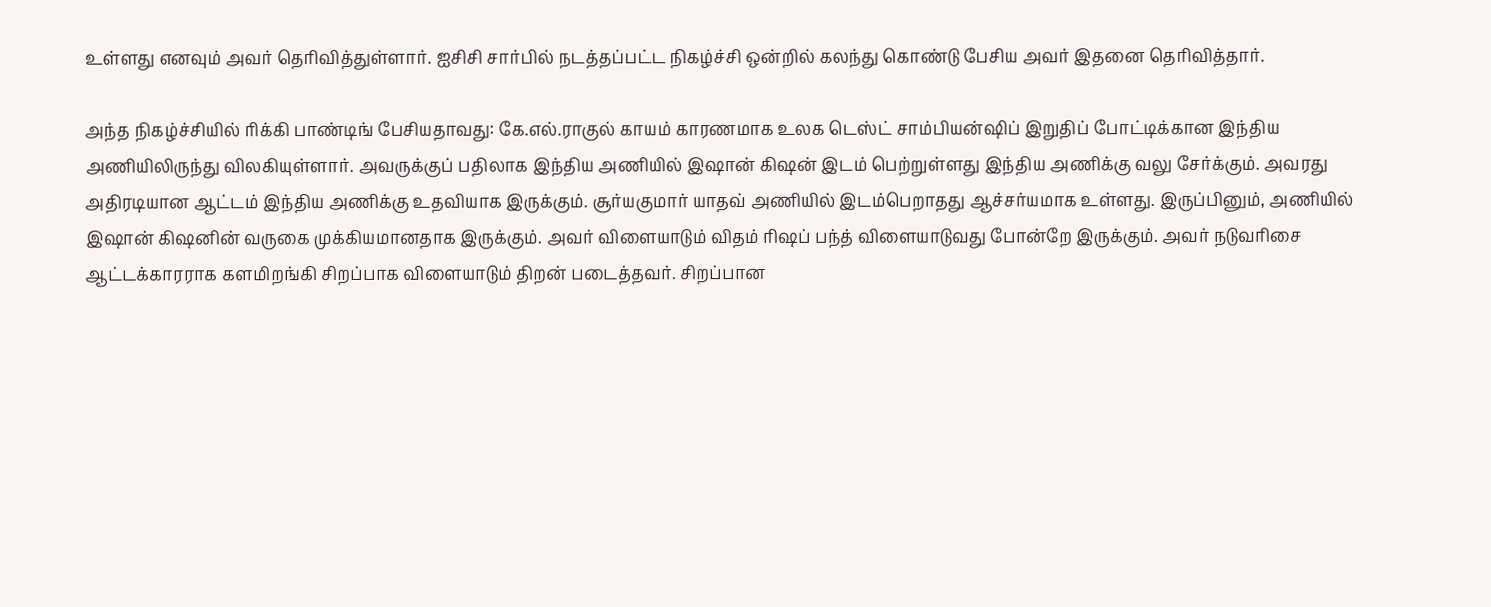உள்ளது எனவும் அவர் தெரிவித்துள்ளார். ஐசிசி சார்பில் நடத்தப்பட்ட நிகழ்ச்சி ஒன்றில் கலந்து கொண்டு பேசிய அவர் இதனை தெரிவித்தார்.

அந்த நிகழ்ச்சியில் ரிக்கி பாண்டிங் பேசியதாவது: கே.எல்.ராகுல் காயம் காரணமாக உலக டெஸ்ட் சாம்பியன்ஷிப் இறுதிப் போட்டிக்கான இந்திய அணியிலிருந்து விலகியுள்ளார். அவருக்குப் பதிலாக இந்திய அணியில் இஷான் கிஷன் இடம் பெற்றுள்ளது இந்திய அணிக்கு வலு சேர்க்கும். அவரது அதிரடியான ஆட்டம் இந்திய அணிக்கு உதவியாக இருக்கும். சூர்யகுமார் யாதவ் அணியில் இடம்பெறாதது ஆச்சர்யமாக உள்ளது. இருப்பினும், அணியில் இஷான் கிஷனின் வருகை முக்கியமானதாக இருக்கும். அவர் விளையாடும் விதம் ரிஷப் பந்த் விளையாடுவது போன்றே இருக்கும். அவர் நடுவரிசை ஆட்டக்காரராக களமிறங்கி சிறப்பாக விளையாடும் திறன் படைத்தவர். சிறப்பான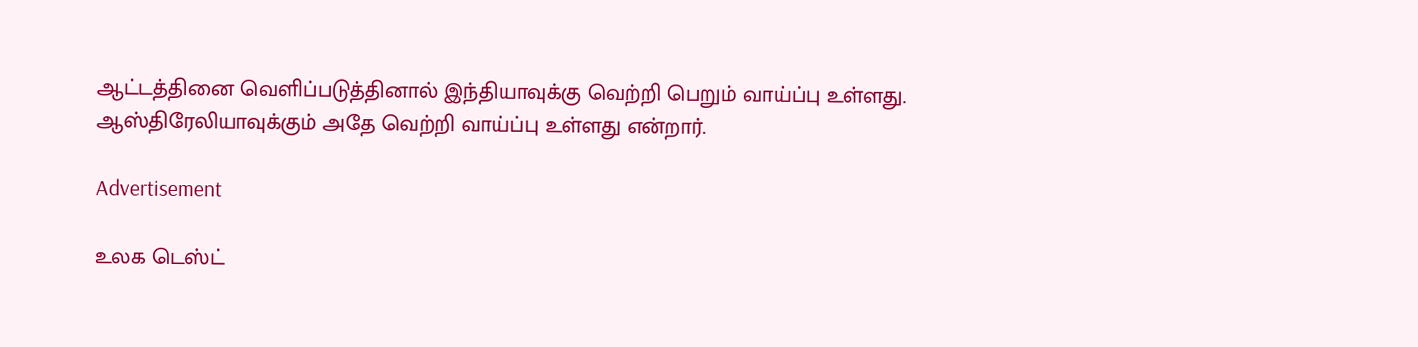ஆட்டத்தினை வெளிப்படுத்தினால் இந்தியாவுக்கு வெற்றி பெறும் வாய்ப்பு உள்ளது. ஆஸ்திரேலியாவுக்கும் அதே வெற்றி வாய்ப்பு உள்ளது என்றார்.

Advertisement

உலக டெஸ்ட்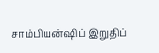சாம்பியன்ஷிப் இறுதிப்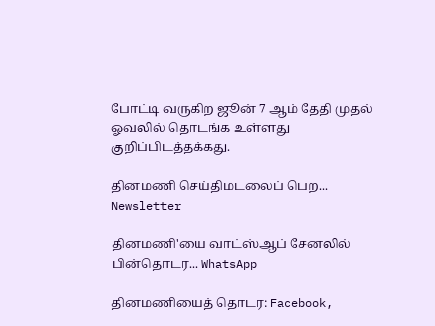போட்டி வருகிற ஜூன் 7 ஆம் தேதி முதல் ஓவலில் தொடங்க உள்ளது குறிப்பிடத்தக்கது.

தினமணி செய்திமடலைப் பெற... Newsletter

தினமணி'யை வாட்ஸ்ஆப் சேனலில் பின்தொடர... WhatsApp

தினமணியைத் தொடர: Facebook,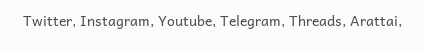Twitter, Instagram, Youtube, Telegram, Threads, Arattai,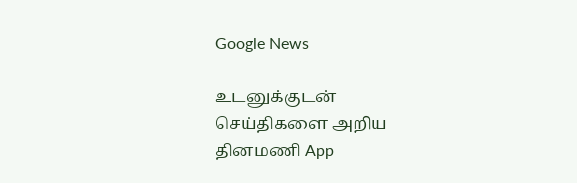Google News

உடனுக்குடன் செய்திகளை அறிய தினமணி App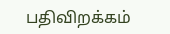பதிவிறக்கம்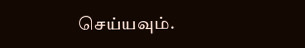செய்யவும்.